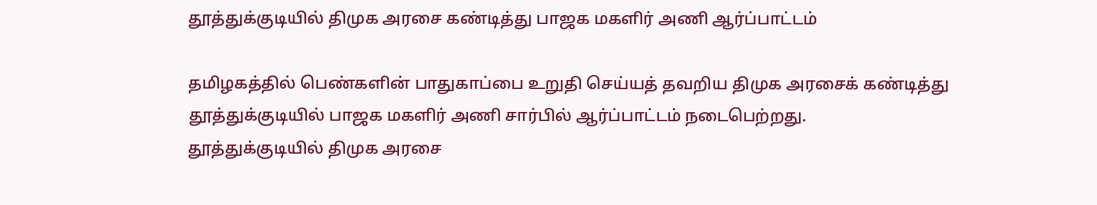தூத்துக்குடியில் திமுக அரசை கண்டித்து பாஜக மகளிர் அணி ஆர்ப்பாட்டம்

தமிழகத்தில் பெண்களின் பாதுகாப்பை உறுதி செய்யத் தவறிய திமுக அரசைக் கண்டித்து தூத்துக்குடியில் பாஜக மகளிர் அணி சார்பில் ஆர்ப்பாட்டம் நடைபெற்றது.
தூத்துக்குடியில் திமுக அரசை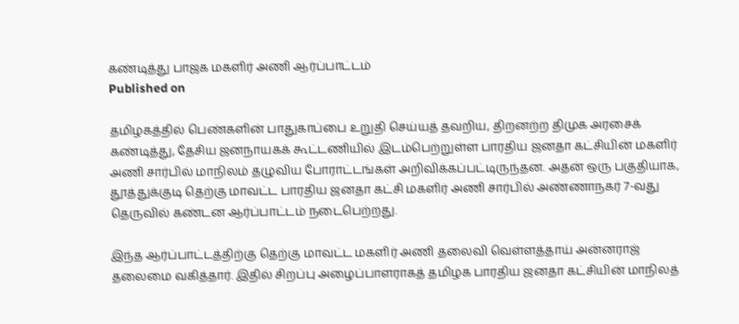கண்டித்து பாஜக மகளிர் அணி ஆர்ப்பாட்டம்
Published on

தமிழகத்தில் பெண்களின் பாதுகாப்பை உறுதி செய்யத் தவறிய, திறனற்ற திமுக அரசைக் கண்டித்து, தேசிய ஜனநாயகக் கூட்டணியில் இடம்பெற்றுள்ள பாரதிய ஜனதா கட்சியின் மகளிர் அணி சார்பில் மாநிலம் தழுவிய போராட்டங்கள் அறிவிக்கப்பட்டிருந்தன. அதன் ஒரு பகுதியாக, தூத்துக்குடி தெற்கு மாவட்ட பாரதிய ஜனதா கட்சி மகளிர் அணி சார்பில் அண்ணாநகர் 7-வது தெருவில் கண்டன ஆர்ப்பாட்டம் நடைபெற்றது.

இந்த ஆர்ப்பாட்டத்திற்கு தெற்கு மாவட்ட மகளிர் அணி தலைவி வெள்ளத்தாய் அன்னராஜ் தலைமை வகித்தார். இதில் சிறப்பு அழைப்பாளராகத் தமிழக பாரதிய ஜனதா கட்சியின் மாநிலத்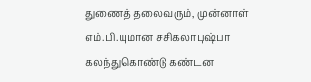துணைத் தலைவரும், முன்னாள் எம்.பி.யுமான சசிகலாபுஷ்பா கலந்துகொண்டு கண்டன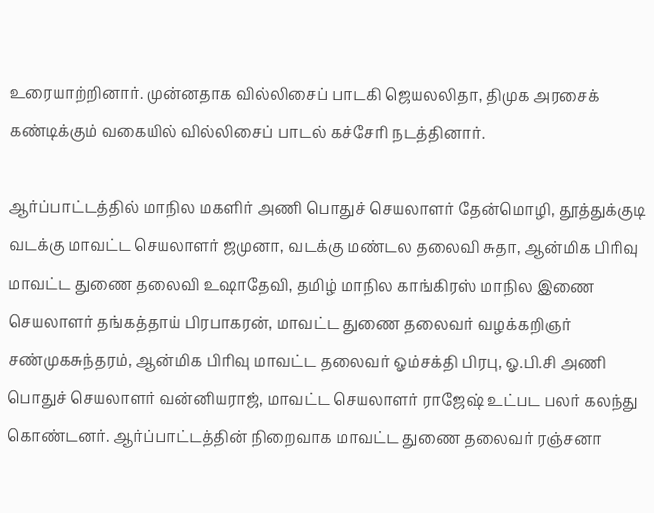உரையாற்றினார். முன்னதாக வில்லிசைப் பாடகி ஜெயலலிதா, திமுக அரசைக் கண்டிக்கும் வகையில் வில்லிசைப் பாடல் கச்சேரி நடத்தினார்.

ஆர்ப்பாட்டத்தில் மாநில மகளிர் அணி பொதுச் செயலாளர் தேன்மொழி, தூத்துக்குடி வடக்கு மாவட்ட செயலாளர் ஜமுனா, வடக்கு மண்டல தலைவி சுதா, ஆன்மிக பிரிவு மாவட்ட துணை தலைவி உஷாதேவி, தமிழ் மாநில காங்கிரஸ் மாநில இணை செயலாளர் தங்கத்தாய் பிரபாகரன், மாவட்ட துணை தலைவர் வழக்கறிஞர் சண்முகசுந்தரம், ஆன்மிக பிரிவு மாவட்ட தலைவர் ஓம்சக்தி பிரபு, ஓ.பி.சி அணி பொதுச் செயலாளர் வன்னியராஜ், மாவட்ட செயலாளர் ராஜேஷ் உட்பட பலர் கலந்து கொண்டனர். ஆர்ப்பாட்டத்தின் நிறைவாக மாவட்ட துணை தலைவர் ரஞ்சனா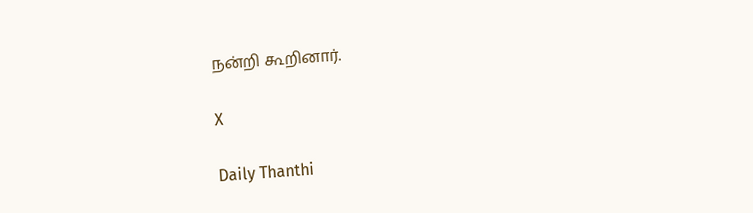நன்றி கூறினார்.

X

Daily Thanthi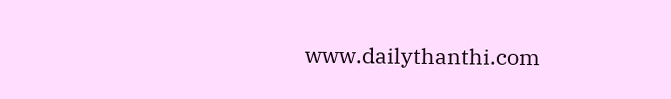www.dailythanthi.com